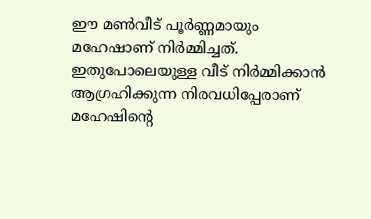ഈ മൺവീട് പൂർണ്ണമായും മഹേഷാണ് നിർമ്മിച്ചത്. ഇതുപോലെയുള്ള വീട് നിർമ്മിക്കാൻ ആഗ്രഹിക്കുന്ന നിരവധിപ്പേരാണ് മഹേഷിന്റെ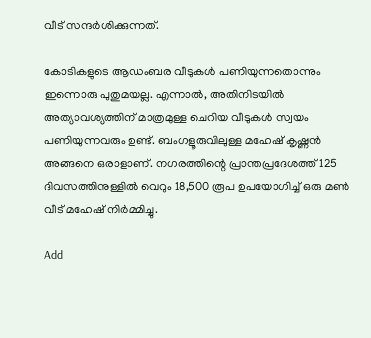വീട് സന്ദർശിക്കുന്നത്.

കോടികളുടെ ആഡംബര വീടുകൾ പണിയുന്നതൊന്നും ഇന്നൊരു പുതുമയല്ല. എന്നാൽ, അതിനിടയിൽ അത്യാവശ്യത്തിന് മാത്രമുള്ള ചെറിയ വീടുകൾ സ്വയം പണിയുന്നവരും ഉണ്ട്. ബംഗളൂരുവിലുള്ള മഹേഷ് കൃഷ്ണൻ അങ്ങനെ ഒരാളാണ്. നഗരത്തിന്റെ പ്രാന്തപ്രദേശത്ത് 125 ദിവസത്തിനുള്ളിൽ വെറും 18,500 രൂപ ഉപയോഗിച്ച് ഒരു മൺ വീട് മഹേഷ് നിർമ്മിച്ചു.

Add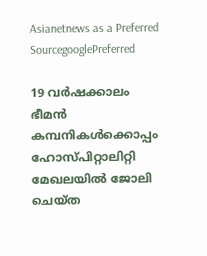Asianetnews as a Preferred SourcegooglePreferred

19 വർഷക്കാലം ഭീമൻ കമ്പനികൾക്കൊപ്പം ഹോസ്പിറ്റാലിറ്റി മേഖലയിൽ ജോലി ചെയ്ത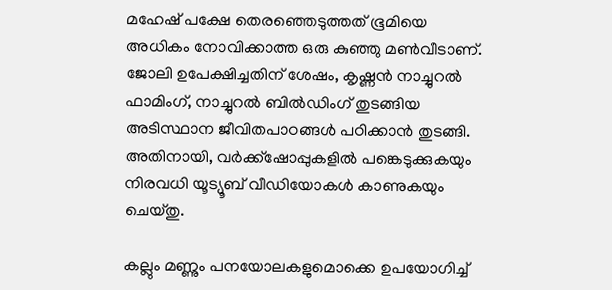മഹേഷ് പക്ഷേ തെരഞ്ഞെടുത്തത് ഭൂമിയെ അധികം നോവിക്കാത്ത ഒരു കുഞ്ഞു മൺവീടാണ്. ജോലി ഉപേക്ഷിച്ചതിന് ശേഷം, കൃഷ്ണൻ നാച്ചുറൽ ഫാമിംഗ്, നാച്ചുറൽ ബിൽഡിംഗ് തുടങ്ങിയ അടിസ്ഥാന ജീവിതപാഠങ്ങൾ പഠിക്കാൻ തുടങ്ങി. അതിനായി, വർക്ക്ഷോപ്പുകളിൽ പങ്കെടുക്കുകയും നിരവധി യൂട്യൂബ് വീഡിയോകൾ കാണുകയും ചെയ്തു.

കല്ലും മണ്ണും പനയോലകളുമൊക്കെ ഉപയോഗിച്ച്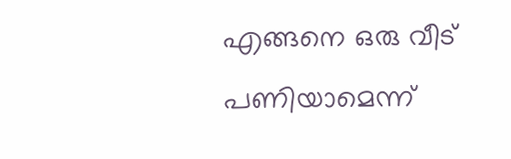എങ്ങനെ ഒരു വീട് പണിയാമെന്ന്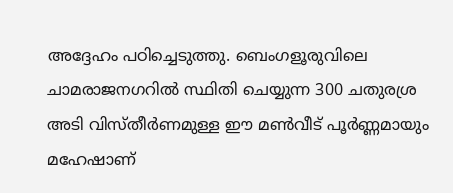അദ്ദേഹം പഠിച്ചെടുത്തു. ബെംഗളൂരുവിലെ ചാമരാജനഗറിൽ സ്ഥിതി ചെയ്യുന്ന 300 ചതുരശ്ര അടി വിസ്തീർണമുള്ള ഈ മൺവീട് പൂർണ്ണമായും മഹേഷാണ്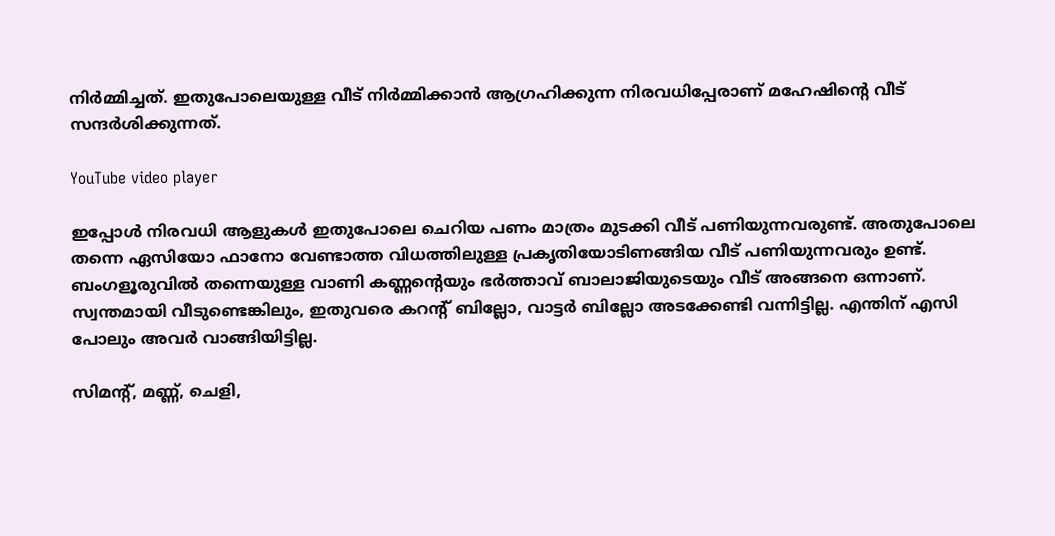നിർമ്മിച്ചത്. ഇതുപോലെയുള്ള വീട് നിർമ്മിക്കാൻ ആഗ്രഹിക്കുന്ന നിരവധിപ്പേരാണ് മഹേഷിന്റെ വീട് സന്ദർശിക്കുന്നത്.

YouTube video player

ഇപ്പോൾ നിരവധി ആളുകൾ ഇതുപോലെ ചെറിയ പണം മാത്രം മുടക്കി വീട് പണിയുന്നവരുണ്ട്. അതുപോലെ തന്നെ ഏസിയോ ഫാനോ വേണ്ടാത്ത വിധത്തിലുള്ള പ്രകൃതിയോടിണങ്ങിയ വീട് പണിയുന്നവരും ഉണ്ട്. ബംഗളൂരുവിൽ തന്നെയുള്ള വാണി കണ്ണന്റെയും ഭർത്താവ് ബാലാജിയുടെയും വീട് അങ്ങനെ ഒന്നാണ്. സ്വന്തമായി വീടുണ്ടെങ്കിലും, ഇതുവരെ കറന്റ് ബില്ലോ, വാട്ടർ ബില്ലോ അടക്കേണ്ടി വന്നിട്ടില്ല. എന്തിന് എസി പോലും അവർ വാങ്ങിയിട്ടില്ല.

സിമന്റ്, മണ്ണ്, ചെളി,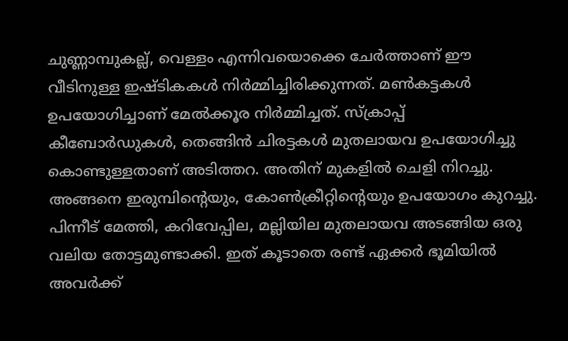ചുണ്ണാമ്പുകല്ല്, വെള്ളം എന്നിവയൊക്കെ ചേർത്താണ് ഈ വീടിനുള്ള ഇഷ്ടികകൾ നിർമ്മിച്ചിരിക്കുന്നത്. മൺകട്ടകൾ ഉപയോഗിച്ചാണ് മേൽക്കൂര നിർമ്മിച്ചത്. സ്ക്രാപ്പ് കീബോർഡുകൾ, തെങ്ങിൻ ചിരട്ടകൾ മുതലായവ ഉപയോഗിച്ചു കൊണ്ടുള്ളതാണ് അടിത്തറ. അതിന് മുകളിൽ ചെളി നിറച്ചു. അങ്ങനെ ഇരുമ്പിന്റെയും, കോൺക്രീറ്റിന്റെയും ഉപയോഗം കുറച്ചു. പിന്നീട് മേത്തി, കറിവേപ്പില, മല്ലിയില മുതലായവ അടങ്ങിയ ഒരു വലിയ തോട്ടമുണ്ടാക്കി. ഇത് കൂടാതെ രണ്ട് ഏക്കർ ഭൂമിയിൽ അവർക്ക്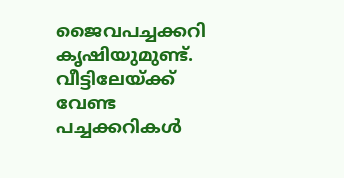ജൈവപച്ചക്കറി കൃഷിയുമുണ്ട്. വീട്ടിലേയ്ക്ക് വേണ്ട പച്ചക്കറികൾ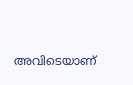അവിടെയാണ്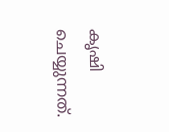കൃഷി ചെയ്യുന്നത്.